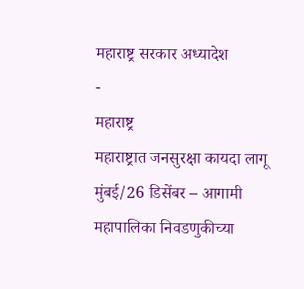महाराष्ट्र सरकार अध्यादेश
-
महाराष्ट्र
महाराष्ट्रात जनसुरक्षा कायदा लागू
मुंबई/26 डिसेंबर – आगामी महापालिका निवडणुकीच्या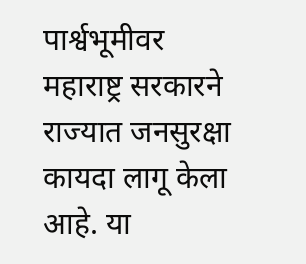पार्श्वभूमीवर महाराष्ट्र सरकारने राज्यात जनसुरक्षा कायदा लागू केला आहे. या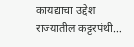कायद्याचा उद्देश राज्यातील कट्टरपंथी…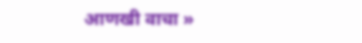आणखी वाचा »